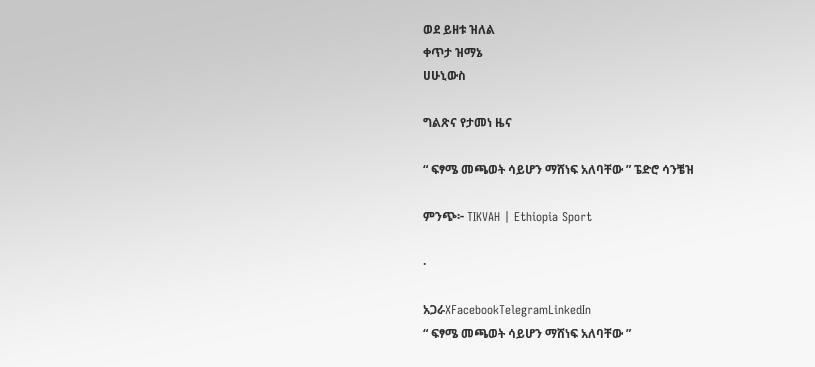ወደ ይዘቱ ዝለል
ቀጥታ ዝማኔ
ሀሁኒውስ

ግልጽና የታመነ ዜና

“ ፍፃሜ መጫወት ሳይሆን ማሸነፍ አለባቸው ” ፔድሮ ሳንቼዝ

ምንጭ፦ TIKVAH | Ethiopia Sport

·

አጋራXFacebookTelegramLinkedIn
“ ፍፃሜ መጫወት ሳይሆን ማሸነፍ አለባቸው ”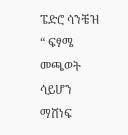ፔድሮ ሳንቼዝ
“ ፍፃሜ መጫወት ሳይሆን ማሸነፍ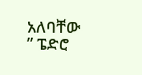አለባቸው ” ፔድሮ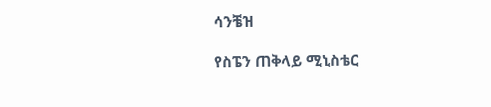ሳንቼዝ

የስፔን ጠቅላይ ሚኒስቴር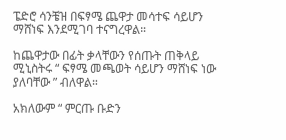ፔድሮ ሳንቼዝ በፍፃሜ ጨዋታ መሳተፍ ሳይሆን ማሸነፍ እንደሚገባ ተናግረዋል።

ከጨዋታው በፊት ቃላቸውን የሰጡት ጠቅላይ ሚኒስትሩ “ ፍፃሜ መጫወት ሳይሆን ማሸነፍ ነው ያለባቸው ” ብለዋል።

አክለውም “ ምርጡ ቡድን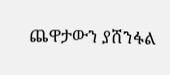ጨዋታውን ያሸንፋል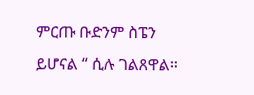ምርጡ ቡድንም ስፔን ይሆናል “ ሲሉ ገልጸዋል።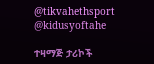@tikvahethsport     @kidusyoftahe

ተዛማጅ ታሪኮች